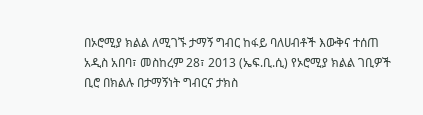በኦሮሚያ ክልል ለሚገኙ ታማኝ ግብር ከፋይ ባለሀብቶች እውቅና ተሰጠ
አዲስ አበባ፣ መስከረም 28፣ 2013 (ኤፍ.ቢ.ሲ) የኦሮሚያ ክልል ገቢዎች ቢሮ በክልሉ በታማኝነት ግብርና ታክስ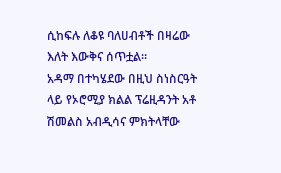ሲከፍሉ ለቆዩ ባለሀብቶች በዛሬው እለት እውቅና ሰጥቷል።
አዳማ በተካሄደው በዚህ ስነስርዓት ላይ የኦሮሚያ ክልል ፕሬዚዳንት አቶ ሽመልስ አብዲሳና ምክትላቸው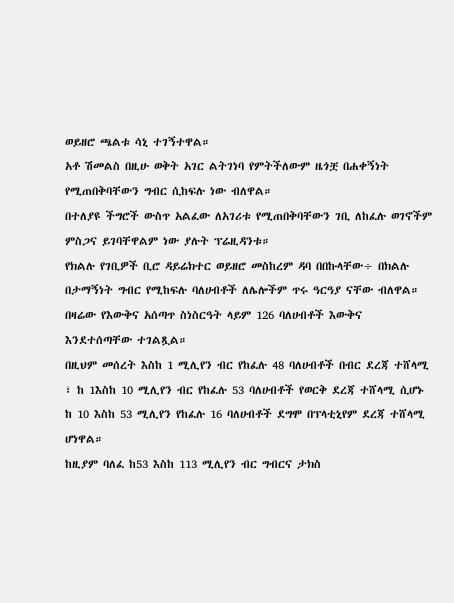ወይዘሮ ጫልቱ ሳኒ ተገኝተዋል።
አቶ ሽመልስ በዚሁ ወቅት አገር ልትገነባ የምትችለውም ዜጎቿ በሐቀኝነት የሚጠበቅባቸውን ግብር ሲከፍሉ ነው ብለዋል።
በተለያዩ ችግሮች ውስጥ አልፈው ለአገሪቱ የሚጠበቅባቸውን ገቢ ለከፈሉ ወገኖችም ምስጋና ይገባቸዋልም ነው ያሉት ፕሬዚዳንቱ።
የክልሉ የገቢዎች ቢሮ ዳይሬክተር ወይዘሮ መስከረም ዳባ በበኩላቸው÷ በክልሉ በታማኝነት ግብር የሚከፍሉ ባለሀብቶች ለሌሎችም ጥሩ ዓርዓያ ናቸው ብለዋል።
በዛሬው የእውቅና አሰጣጥ ስነስርዓት ላይም 126 ባለሀብቶች እውቅና እንደተሰጣቸው ተገልጿል።
በዚህም መሰረት እስከ 1 ሚሊየን ብር የከፈሉ 48 ባለሀብቶች በብር ደረጃ ተሸላሚ ፣ ከ 1እስከ 10 ሚሊየን ብር የከፈሉ 53 ባለሀብቶች የወርቅ ደረጃ ተሸላሚ ሲሆኑ ከ 10 እስከ 53 ሚሊየን የከፈሉ 16 ባለሀብቶች ደግሞ በፕላቲኒየም ደረጃ ተሸላሚ ሆነዋል።
ከዚያም ባለፈ ከ53 እስከ 113 ሚሊየን ብር ግብርና ታክስ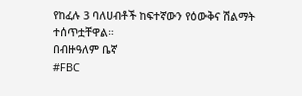የከፈሉ 3 ባለሀብቶች ከፍተኛውን የዕውቅና ሽልማት ተሰጥቷቸዋል።
በብዙዓለም ቤኛ
#FBC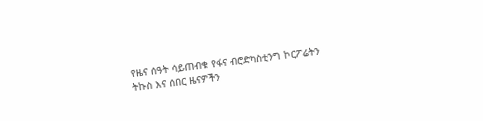የዜና ሰዓት ሳይጠብቁ የፋና ብሮድካስቲንግ ኮርፖሬትን ትኩስ እና ሰበር ዜናዎችን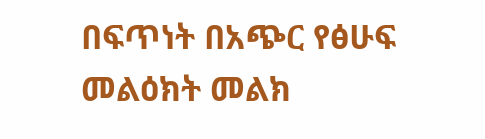በፍጥነት በአጭር የፅሁፍ መልዕክት መልክ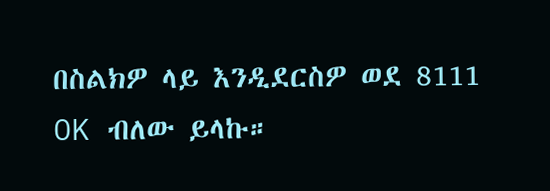በስልክዎ ላይ እንዲደርስዎ ወደ 8111 OK ብለው ይላኩ።